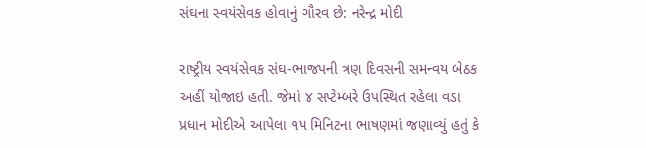સંઘના સ્વયંસેવક હોવાનું ગૌરવ છે: નરેન્દ્ર મોદી

રાષ્ટ્રીય સ્વયંસેવક સંઘ-ભાજપની ત્રણ દિવસની સમન્વય બેઠક અહીં યોજાઇ હતી. જેમાં ૪ સપ્ટેમ્બરે ઉપસ્થિત રહેલા વડા પ્રધાન મોદીએ આપેલા ૧૫ મિનિટના ભાષણમાં જણાવ્યું હતું કે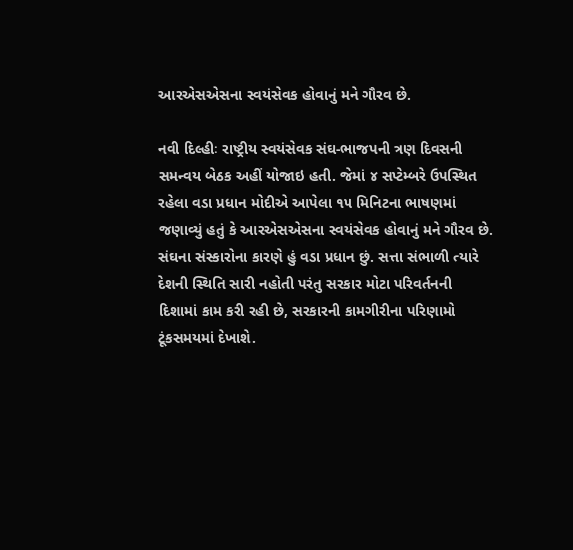આરએસએસના સ્વયંસેવક હોવાનું મને ગૌરવ છે.

નવી દિલ્હીઃ રાષ્ટ્રીય સ્વયંસેવક સંઘ-ભાજપની ત્રણ દિવસની સમન્વય બેઠક અહીં યોજાઇ હતી. જેમાં ૪ સપ્ટેમ્બરે ઉપસ્થિત રહેલા વડા પ્રધાન મોદીએ આપેલા ૧૫ મિનિટના ભાષણમાં જણાવ્યું હતું કે આરએસએસના સ્વયંસેવક હોવાનું મને ગૌરવ છે. સંઘના સંસ્કારોના કારણે હું વડા પ્રધાન છું. સત્તા સંભાળી ત્યારે દેશની સ્થિતિ સારી નહોતી પરંતુ સરકાર મોટા પરિવર્તનની દિશામાં કામ કરી રહી છે, સરકારની કામગીરીના પરિણામો ટૂંકસમયમાં દેખાશે.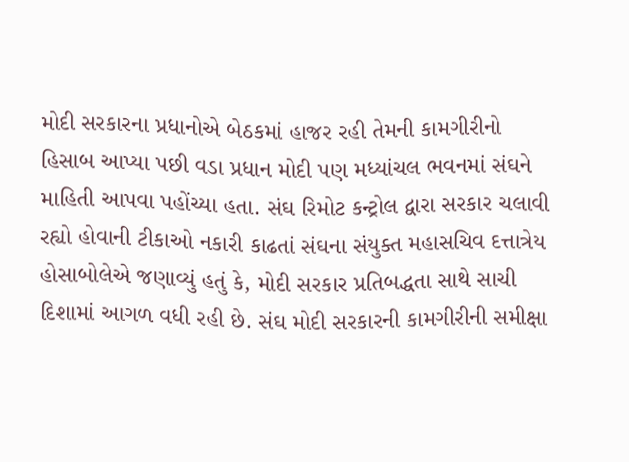મોદી સરકારના પ્રધાનોએ બેઠકમાં હાજર રહી તેમની કામગીરીનો હિસાબ આપ્યા પછી વડા પ્રધાન મોદી પણ મધ્યાંચલ ભવનમાં સંઘને માહિતી આપવા પહોંચ્યા હતા. સંઘ રિમોટ કન્ટ્રોલ દ્વારા સરકાર ચલાવી રહ્યો હોવાની ટીકાઓ નકારી કાઢતાં સંઘના સંયુક્ત મહાસચિવ દત્તાત્રેય હોસાબોલેએ જણાવ્યું હતું કે, મોદી સરકાર પ્રતિબદ્ધતા સાથે સાચી દિશામાં આગળ વધી રહી છે. સંઘ મોદી સરકારની કામગીરીની સમીક્ષા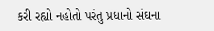કરી રહ્યો નહોતો પરંતુ પ્રધાનો સંઘના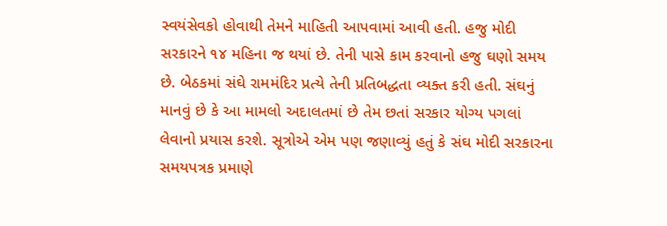સ્વયંસેવકો હોવાથી તેમને માહિતી આપવામાં આવી હતી. હજુ મોદી સરકારને ૧૪ મહિના જ થયાં છે. તેની પાસે કામ કરવાનો હજુ ઘણો સમય છે. બેઠકમાં સંઘે રામમંદિર પ્રત્યે તેની પ્રતિબદ્ધતા વ્યક્ત કરી હતી. સંઘનું માનવું છે કે આ મામલો અદાલતમાં છે તેમ છતાં સરકાર યોગ્ય પગલાં લેવાનો પ્રયાસ કરશે. સૂત્રોએ એમ પણ જણાવ્યું હતું કે સંઘ મોદી સરકારના સમયપત્રક પ્રમાણે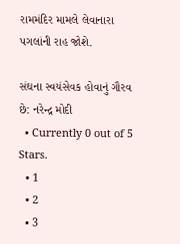રામમંદિર મામલે લેવાનારા પગલાંની રાહ જોશે.

સંઘના સ્વયંસેવક હોવાનું ગૌરવ છે: નરેન્દ્ર મોદી
  • Currently 0 out of 5 Stars.
  • 1
  • 2
  • 3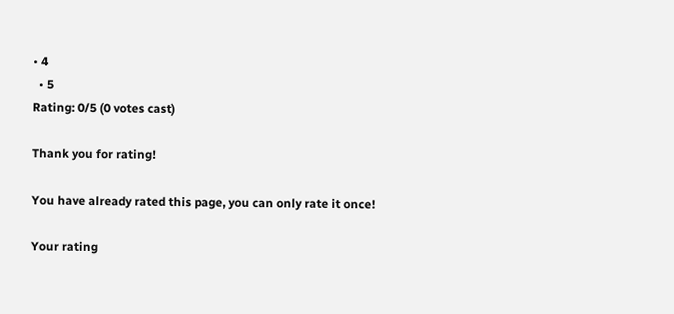• 4
  • 5
Rating: 0/5 (0 votes cast)

Thank you for rating!

You have already rated this page, you can only rate it once!

Your rating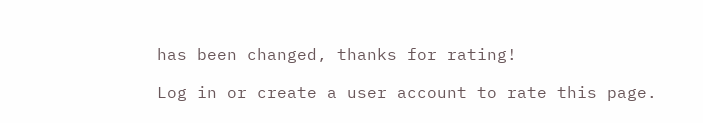has been changed, thanks for rating!

Log in or create a user account to rate this page.